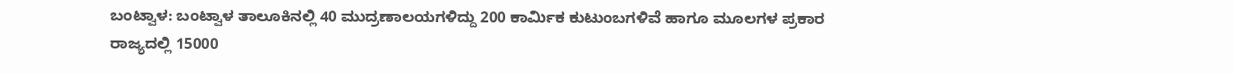ಬಂಟ್ವಾಳ: ಬಂಟ್ವಾಳ ತಾಲೂಕಿನಲ್ಲಿ 40 ಮುದ್ರಣಾಲಯಗಳಿದ್ದು 200 ಕಾರ್ಮಿಕ ಕುಟುಂಬಗಳಿವೆ ಹಾಗೂ ಮೂಲಗಳ ಪ್ರಕಾರ ರಾಜ್ಯದಲ್ಲಿ 15000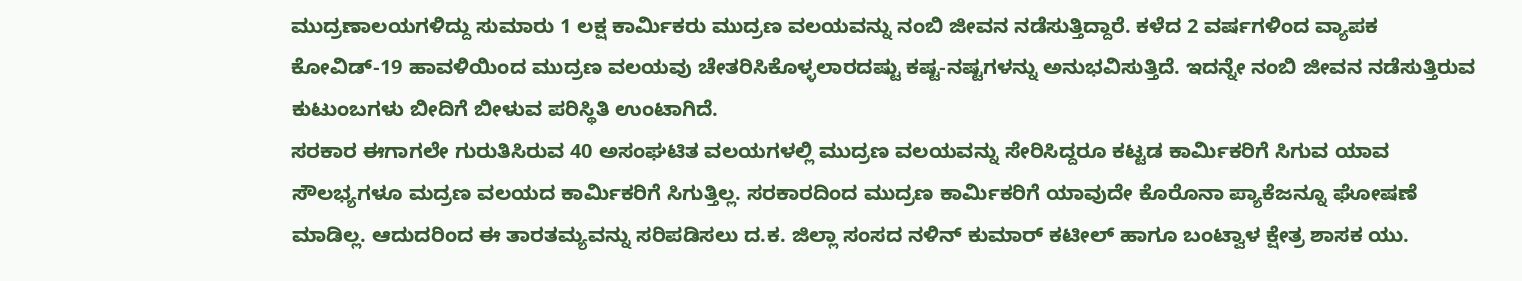ಮುದ್ರಣಾಲಯಗಳಿದ್ದು ಸುಮಾರು 1 ಲಕ್ಷ ಕಾರ್ಮಿಕರು ಮುದ್ರಣ ವಲಯವನ್ನು ನಂಬಿ ಜೀವನ ನಡೆಸುತ್ತಿದ್ದಾರೆ. ಕಳೆದ 2 ವರ್ಷಗಳಿಂದ ವ್ಯಾಪಕ ಕೋವಿಡ್-19 ಹಾವಳಿಯಿಂದ ಮುದ್ರಣ ವಲಯವು ಚೇತರಿಸಿಕೊಳ್ಳಲಾರದಷ್ಟು ಕಷ್ಟ-ನಷ್ಟಗಳನ್ನು ಅನುಭವಿಸುತ್ತಿದೆ. ಇದನ್ನೇ ನಂಬಿ ಜೀವನ ನಡೆಸುತ್ತಿರುವ ಕುಟುಂಬಗಳು ಬೀದಿಗೆ ಬೀಳುವ ಪರಿಸ್ಥಿತಿ ಉಂಟಾಗಿದೆ.
ಸರಕಾರ ಈಗಾಗಲೇ ಗುರುತಿಸಿರುವ 40 ಅಸಂಘಟಿತ ವಲಯಗಳಲ್ಲಿ ಮುದ್ರಣ ವಲಯವನ್ನು ಸೇರಿಸಿದ್ದರೂ ಕಟ್ಟಡ ಕಾರ್ಮಿಕರಿಗೆ ಸಿಗುವ ಯಾವ ಸೌಲಭ್ಯಗಳೂ ಮದ್ರಣ ವಲಯದ ಕಾರ್ಮಿಕರಿಗೆ ಸಿಗುತ್ತಿಲ್ಲ. ಸರಕಾರದಿಂದ ಮುದ್ರಣ ಕಾರ್ಮಿಕರಿಗೆ ಯಾವುದೇ ಕೊರೊನಾ ಪ್ಯಾಕೆಜನ್ನೂ ಘೋಷಣೆ ಮಾಡಿಲ್ಲ. ಆದುದರಿಂದ ಈ ತಾರತಮ್ಯವನ್ನು ಸರಿಪಡಿಸಲು ದ.ಕ. ಜಿಲ್ಲಾ ಸಂಸದ ನಳಿನ್ ಕುಮಾರ್ ಕಟೀಲ್ ಹಾಗೂ ಬಂಟ್ವಾಳ ಕ್ಷೇತ್ರ ಶಾಸಕ ಯು.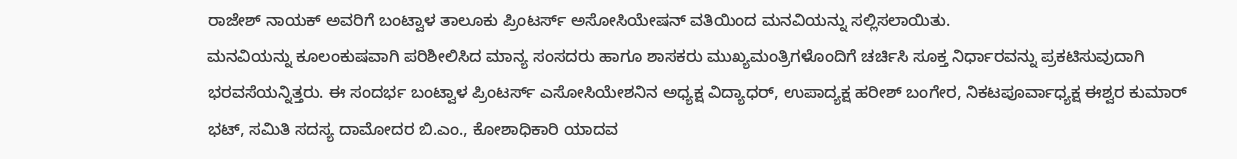ರಾಜೇಶ್ ನಾಯಕ್ ಅವರಿಗೆ ಬಂಟ್ವಾಳ ತಾಲೂಕು ಪ್ರಿಂಟರ್ಸ್ ಅಸೋಸಿಯೇಷನ್ ವತಿಯಿಂದ ಮನವಿಯನ್ನು ಸಲ್ಲಿಸಲಾಯಿತು.
ಮನವಿಯನ್ನು ಕೂಲಂಕುಷವಾಗಿ ಪರಿಶೀಲಿಸಿದ ಮಾನ್ಯ ಸಂಸದರು ಹಾಗೂ ಶಾಸಕರು ಮುಖ್ಯಮಂತ್ರಿಗಳೊಂದಿಗೆ ಚರ್ಚಿಸಿ ಸೂಕ್ತ ನಿರ್ಧಾರವನ್ನು ಪ್ರಕಟಿಸುವುದಾಗಿ ಭರವಸೆಯನ್ನಿತ್ತರು. ಈ ಸಂದರ್ಭ ಬಂಟ್ವಾಳ ಪ್ರಿಂಟರ್ಸ್ ಎಸೋಸಿಯೇಶನಿನ ಅಧ್ಯಕ್ಷ ವಿದ್ಯಾಧರ್, ಉಪಾದ್ಯಕ್ಷ ಹರೀಶ್ ಬಂಗೇರ, ನಿಕಟಪೂರ್ವಾಧ್ಯಕ್ಷ ಈಶ್ವರ ಕುಮಾರ್ ಭಟ್, ಸಮಿತಿ ಸದಸ್ಯ ದಾಮೋದರ ಬಿ.ಎಂ., ಕೋಶಾಧಿಕಾರಿ ಯಾದವ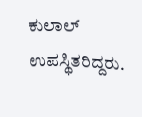ಕುಲಾಲ್ ಉಪಸ್ಥಿತರಿದ್ದರು.